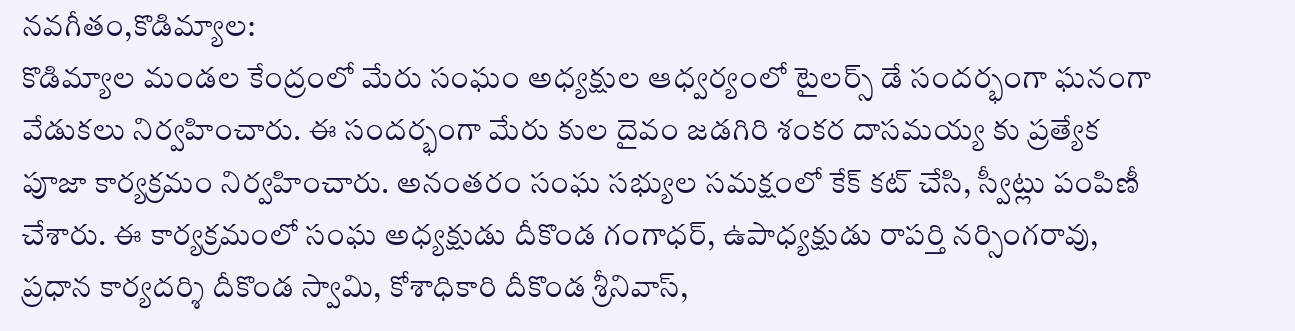నవగీతం,కొడిమ్యాల:
కొడిమ్యాల మండల కేంద్రంలో మేరు సంఘం అధ్యక్షుల ఆధ్వర్యంలో టైలర్స్ డే సందర్భంగా ఘనంగా వేడుకలు నిర్వహించారు. ఈ సందర్భంగా మేరు కుల దైవం జడగిరి శంకర దాసమయ్య కు ప్రత్యేక పూజా కార్యక్రమం నిర్వహించారు. అనంతరం సంఘ సభ్యుల సమక్షంలో కేక్ కట్ చేసి, స్వీట్లు పంపిణీ చేశారు. ఈ కార్యక్రమంలో సంఘ అధ్యక్షుడు దీకొండ గంగాధర్, ఉపాధ్యక్షుడు రాపర్తి నర్సింగరావు, ప్రధాన కార్యదర్శి దీకొండ స్వామి, కోశాధికారి దీకొండ శ్రీనివాస్,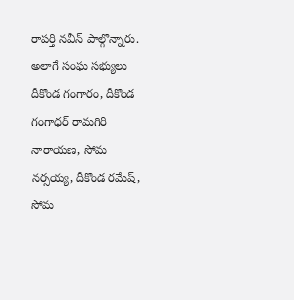రాపర్తి నవీన్ పాల్గొన్నారు. అలాగే సంఘ సభ్యులు దీకొండ గంగారం, దీకొండ గంగాధర్ రామగిరి నారాయణ, సోమ నర్సయ్య, దీకొండ రమేష్, సోమ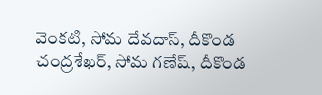వెంకటి, సోమ దేవదాస్, దీకొండ చంద్రశేఖర్, సోమ గణేష్, దీకొండ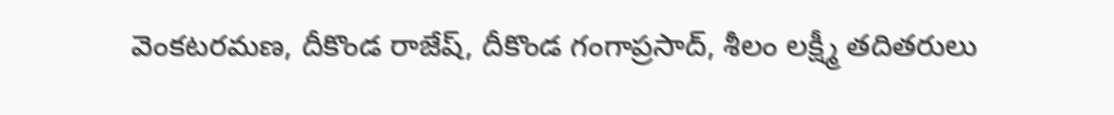వెంకటరమణ, దీకొండ రాజేష్, దీకొండ గంగాప్రసాద్, శీలం లక్ష్మీ తదితరులు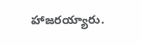హాజరయ్యారు.